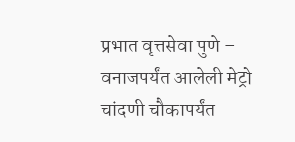प्रभात वृत्तसेवा पुणे – वनाजपर्यंत आलेली मेट्रो चांदणी चौकापर्यंत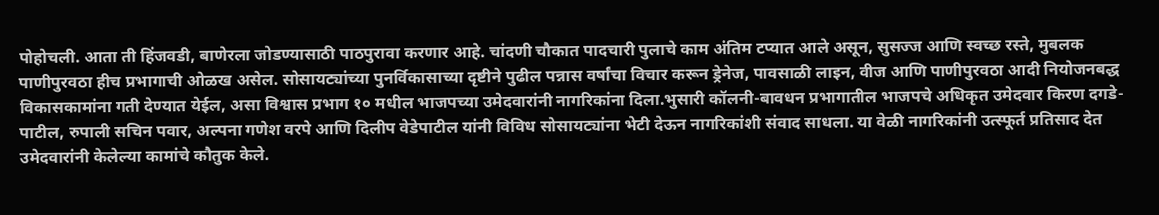पोहोचली. आता ती हिंजवडी, बाणेरला जोडण्यासाठी पाठपुरावा करणार आहे. चांदणी चौकात पादचारी पुलाचे काम अंतिम टप्यात आले असून, सुसज्ज आणि स्वच्छ रस्ते, मुबलक पाणीपुरवठा हीच प्रभागाची ओळख असेल. सोसायट्यांच्या पुनर्विकासाच्या दृष्टीने पुढील पन्नास वर्षांचा विचार करून ड्रेनेज, पावसाळी लाइन, वीज आणि पाणीपुरवठा आदी नियोजनबद्ध विकासकामांना गती देण्यात येईल, असा विश्वास प्रभाग १० मधील भाजपच्या उमेदवारांनी नागरिकांना दिला.भुसारी कॉलनी-बावधन प्रभागातील भाजपचे अधिकृत उमेदवार किरण दगडे-पाटील, रुपाली सचिन पवार, अल्पना गणेश वरपे आणि दिलीप वेडेपाटील यांनी विविध सोसायट्यांना भेटी देऊन नागरिकांशी संवाद साधला. या वेळी नागरिकांनी उत्स्फूर्त प्रतिसाद देत उमेदवारांनी केलेल्या कामांचे कौतुक केले.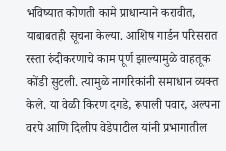भविष्यात कोणती कामे प्राधान्याने करावीत, याबाबतही सूचना केल्या. आशिष गार्डन परिसरात रस्ता रुंदीकरणाचे काम पूर्ण झाल्यामुळे वाहतूक कोंडी सुटली. त्यामुळे नागरिकांनी समाधान व्यक्त केले. या वेळी किरण दगडे, रूपाली पवार, अल्पना वरपे आणि दिलीप वेडेपाटील यांनी प्रभागातील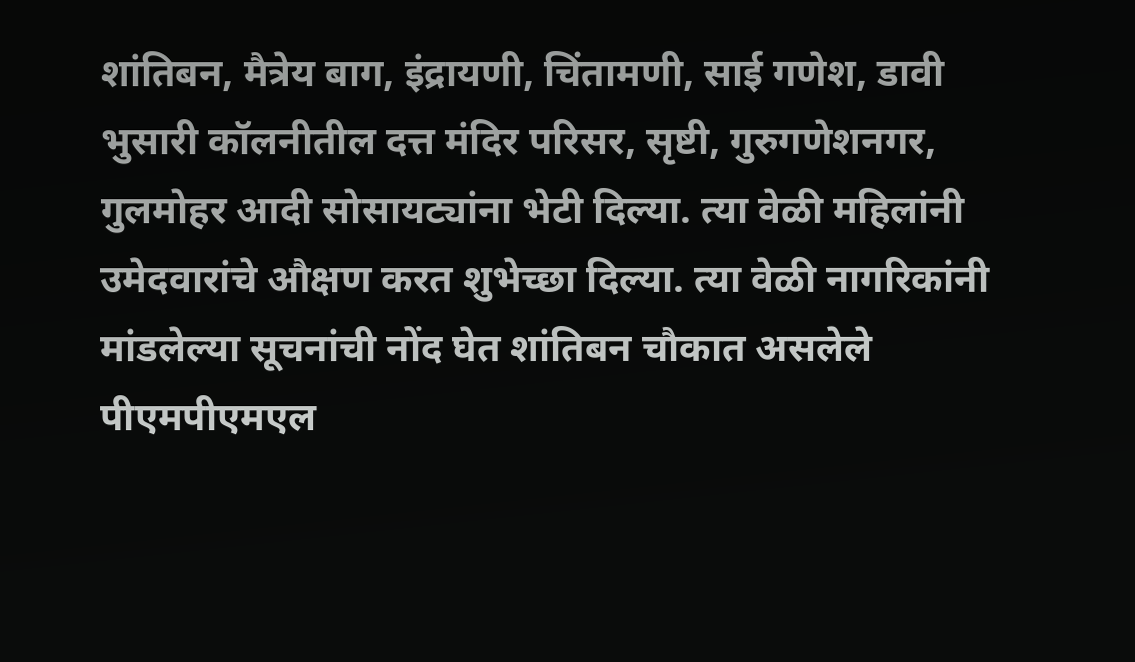शांतिबन, मैत्रेय बाग, इंद्रायणी, चिंतामणी, साई गणेश, डावी भुसारी कॉलनीतील दत्त मंदिर परिसर, सृष्टी, गुरुगणेशनगर, गुलमोहर आदी सोसायट्यांना भेटी दिल्या. त्या वेळी महिलांनी उमेदवारांचे औक्षण करत शुभेच्छा दिल्या. त्या वेळी नागरिकांनी मांडलेल्या सूचनांची नोंद घेत शांतिबन चौकात असलेले पीएमपीएमएल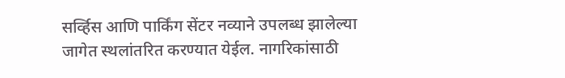सर्व्हिस आणि पार्किंग सेंटर नव्याने उपलब्ध झालेल्या जागेत स्थलांतरित करण्यात येईल. नागरिकांसाठी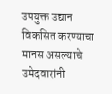उपयुक्त उद्यान विकसित करण्याचा मानस असल्याचे उमेदवारांनी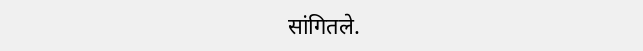सांगितले.